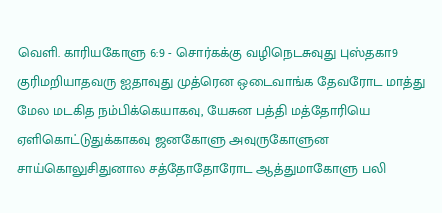வெளி. காரியகோளு 6:9 - சொர்கக்கு வழிநெடசுவுது புஸ்தகா9 குரிமறியாதவரு ஐதாவுது முத்ரென ஒடைவாங்க தேவரோட மாத்து மேல மடகித நம்பிக்கெயாகவு, யேசுன பத்தி மத்தோரியெ ஏளிகொட்டுதுக்காகவு ஜனகோளு அவுருகோளுன சாய்கொலுசிதுனால சத்தோதோரோட ஆத்துமாகோளு பலி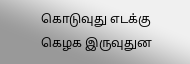கொடுவுது எடக்கு கெழக இருவுதுன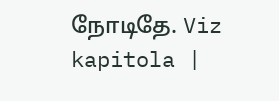நோடிதே. Viz kapitola |